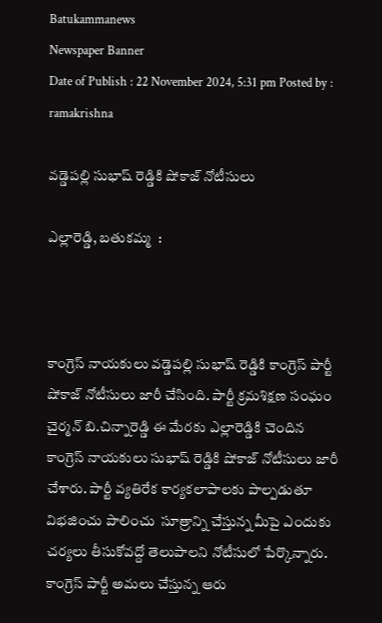Batukammanews
Newspaper Banner
Date of Publish : 22 November 2024, 5:31 pm Posted by : ramakrishna

వడ్డెపల్లి సుభాష్ రెడ్డికి షోకాజ్ నోటీసులు

ఎల్లారెడ్డి, బతుకమ్మ  :



కాంగ్రెస్ నాయకులు వడ్డెపల్లి సుభాష్ రెడ్డికి కాంగ్రెస్ పార్టీ షోకాజ్ నోటీసులు జారీ చేసింది. పార్టీ క్రమశిక్షణ సంఘం చైర్మన్ బి.చిన్నారెడ్డి ఈ మేరకు ఎల్లారెడ్డికి చెందిన కాంగ్రెస్ నాయకులు సుభాష్ రెడ్డికి షోకాజ్ నోటీసులు జారీ చేశారు. పార్టీ వ్యతిరేక కార్యకలాపాలకు పాల్పడుతూ విభజించు పాలించు  సూత్రాన్ని చేస్తున్న మీపై ఎందుకు చర్యలు తీసుకోవద్దో తెలుపాలని నోటీసులో పేర్కొన్నారు. కాంగ్రెస్ పార్టీ అమలు చేస్తున్న ఆరు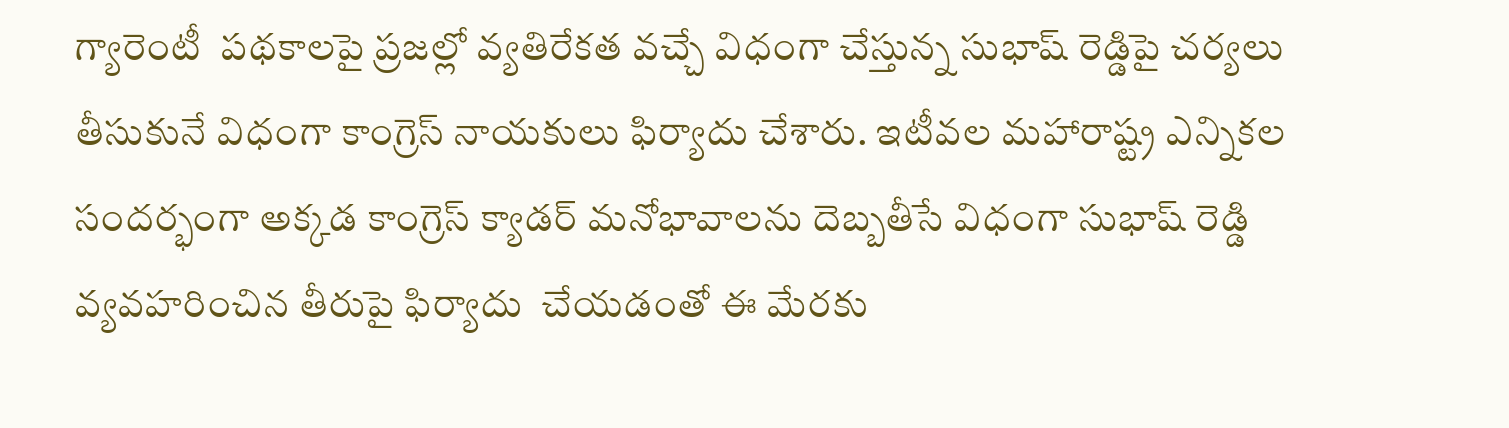గ్యారెంటీ  పథకాలపై ప్రజల్లో వ్యతిరేకత వచ్చే విధంగా చేస్తున్న సుభాష్ రెడ్డిపై చర్యలు తీసుకునే విధంగా కాంగ్రెస్ నాయకులు ఫిర్యాదు చేశారు. ఇటీవల మహారాష్ట్ర ఎన్నికల సందర్భంగా అక్కడ కాంగ్రెస్ క్యాడర్ మనోభావాలను దెబ్బతీసే విధంగా సుభాష్ రెడ్డి వ్యవహరించిన తీరుపై ఫిర్యాదు  చేయడంతో ఈ మేరకు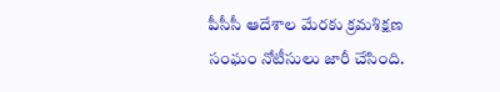పీసీసీ ఆదేశాల మేరకు క్రమశిక్షణ సంఘం నోటీసులు జారీ చేసింది.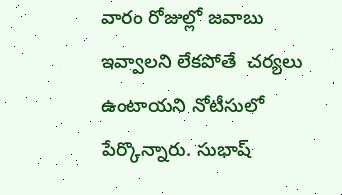వారం రోజుల్లో జవాబు ఇవ్వాలని లేకపోతే  చర్యలు ఉంటాయని నోటీసులో పేర్కొన్నారు. సుభాష్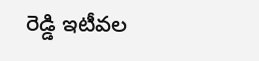రెడ్డి ఇటీవల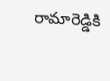రామారెడ్డికి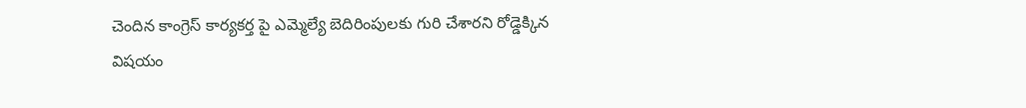చెందిన కాంగ్రెస్ కార్యకర్త పై ఎమ్మెల్యే బెదిరింపులకు గురి చేశారని రోడ్డెక్కిన  విషయం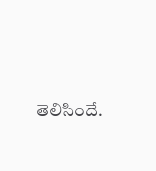తెలిసిందే.